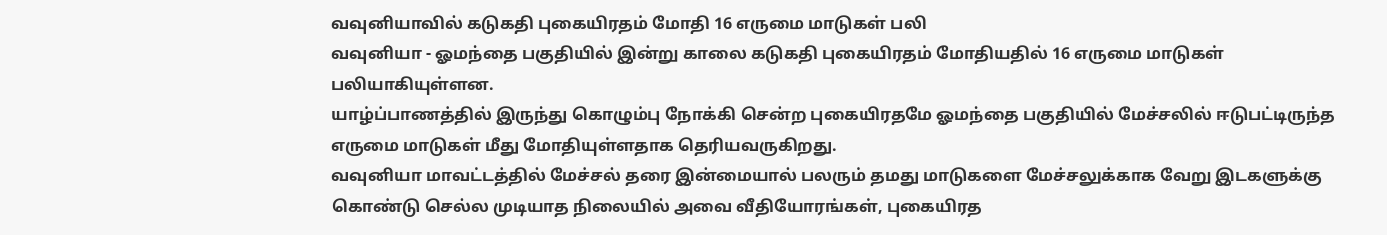வவுனியாவில் கடுகதி புகையிரதம் மோதி 16 எருமை மாடுகள் பலி
வவுனியா - ஓமந்தை பகுதியில் இன்று காலை கடுகதி புகையிரதம் மோதியதில் 16 எருமை மாடுகள் பலியாகியுள்ளன.
யாழ்ப்பாணத்தில் இருந்து கொழும்பு நோக்கி சென்ற புகையிரதமே ஓமந்தை பகுதியில் மேச்சலில் ஈடுபட்டிருந்த எருமை மாடுகள் மீது மோதியுள்ளதாக தெரியவருகிறது.
வவுனியா மாவட்டத்தில் மேச்சல் தரை இன்மையால் பலரும் தமது மாடுகளை மேச்சலுக்காக வேறு இடகளுக்கு கொண்டு செல்ல முடியாத நிலையில் அவை வீதியோரங்கள், புகையிரத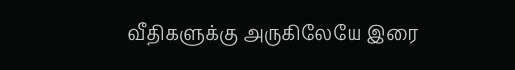வீதிகளுக்கு அருகிலேயே இரை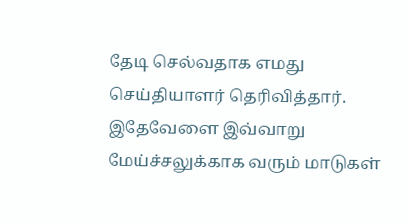தேடி செல்வதாக எமது செய்தியாளர் தெரிவித்தார்.
இதேவேளை இவ்வாறு மேய்ச்சலுக்காக வரும் மாடுகள்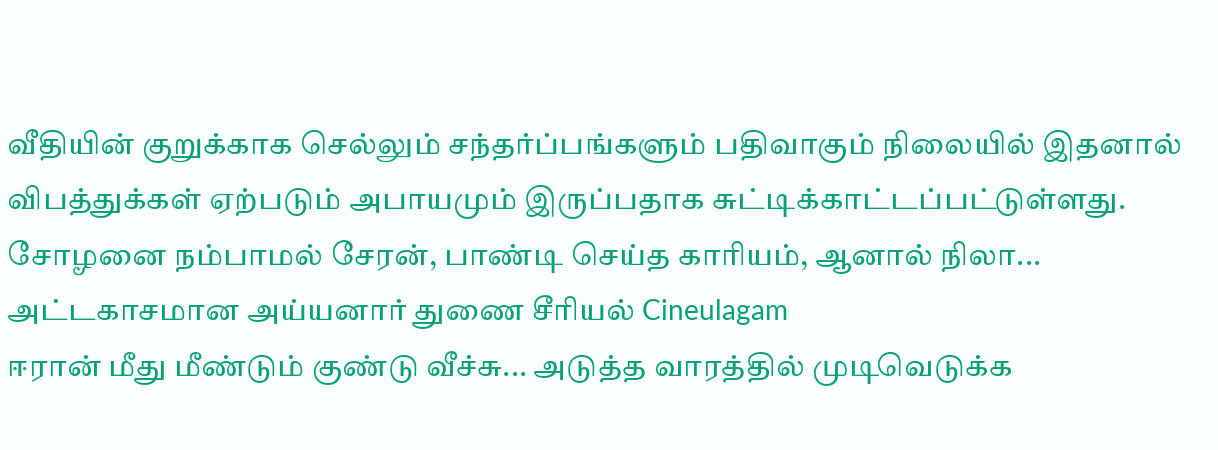வீதியின் குறுக்காக செல்லும் சந்தர்ப்பங்களும் பதிவாகும் நிலையில் இதனால் விபத்துக்கள் ஏற்படும் அபாயமும் இருப்பதாக சுட்டிக்காட்டப்பட்டுள்ளது.
சோழனை நம்பாமல் சேரன், பாண்டி செய்த காரியம், ஆனால் நிலா... அட்டகாசமான அய்யனார் துணை சீரியல் Cineulagam
ஈரான் மீது மீண்டும் குண்டு வீச்சு... அடுத்த வாரத்தில் முடிவெடுக்க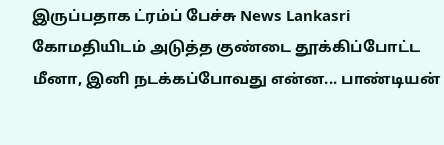இருப்பதாக ட்ரம்ப் பேச்சு News Lankasri
கோமதியிடம் அடுத்த குண்டை தூக்கிப்போட்ட மீனா, இனி நடக்கப்போவது என்ன... பாண்டியன்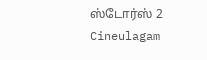ஸ்டோர்ஸ் 2 Cineulagam